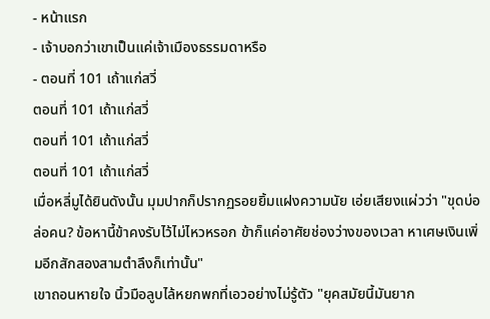- หน้าแรก
- เจ้าบอกว่าเขาเป็นแค่เจ้าเมืองธรรมดาหรือ
- ตอนที่ 101 เถ้าแก่สวี่
ตอนที่ 101 เถ้าแก่สวี่
ตอนที่ 101 เถ้าแก่สวี่
ตอนที่ 101 เถ้าแก่สวี่
เมื่อหลี่มูได้ยินดังนั้น มุมปากก็ปรากฏรอยยิ้มแฝงความนัย เอ่ยเสียงแผ่วว่า "ขุดบ่อล่อคน? ข้อหานี้ข้าคงรับไว้ไม่ไหวหรอก ข้าก็แค่อาศัยช่องว่างของเวลา หาเศษเงินเพิ่มอีกสักสองสามตำลึงก็เท่านั้น"
เขาถอนหายใจ นิ้วมือลูบไล้หยกพกที่เอวอย่างไม่รู้ตัว "ยุคสมัยนี้มันยาก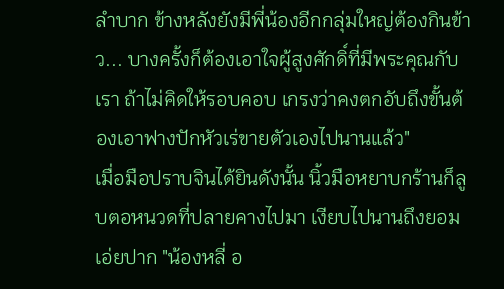ลำบาก ข้างหลังยังมีพี่น้องอีกกลุ่มใหญ่ต้องกินข้าว... บางครั้งก็ต้องเอาใจผู้สูงศักดิ์ที่มีพระคุณกับเรา ถ้าไม่คิดให้รอบคอบ เกรงว่าคงตกอับถึงขั้นต้องเอาฟางปักหัวเร่ขายตัวเองไปนานแล้ว"
เมื่อมือปราบจินได้ยินดังนั้น นิ้วมือหยาบกร้านก็ลูบตอหนวดที่ปลายคางไปมา เงียบไปนานถึงยอมเอ่ยปาก "น้องหลี่ อ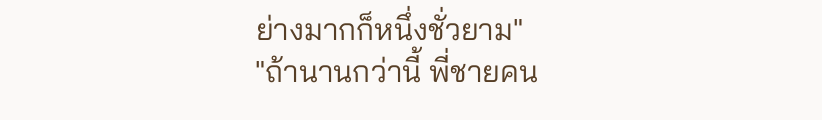ย่างมากก็หนึ่งชั่วยาม"
"ถ้านานกว่านี้ พี่ชายคน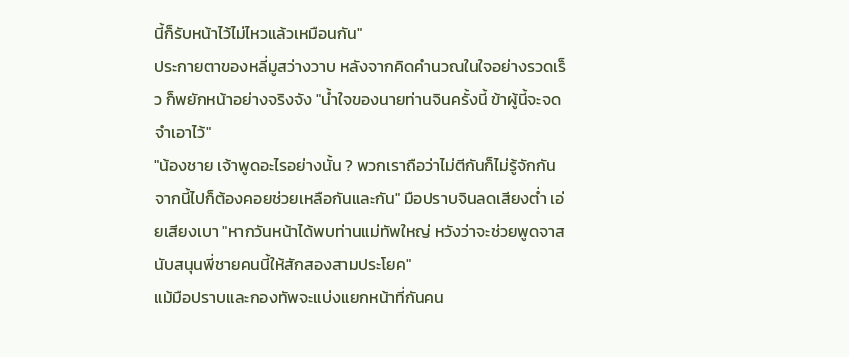นี้ก็รับหน้าไว้ไม่ไหวแล้วเหมือนกัน"
ประกายตาของหลี่มูสว่างวาบ หลังจากคิดคำนวณในใจอย่างรวดเร็ว ก็พยักหน้าอย่างจริงจัง "น้ำใจของนายท่านจินครั้งนี้ ข้าผู้นี้จะจดจำเอาไว้"
"น้องชาย เจ้าพูดอะไรอย่างนั้น ? พวกเราถือว่าไม่ตีกันก็ไม่รู้จักกัน จากนี้ไปก็ต้องคอยช่วยเหลือกันและกัน" มือปราบจินลดเสียงต่ำ เอ่ยเสียงเบา "หากวันหน้าได้พบท่านแม่ทัพใหญ่ หวังว่าจะช่วยพูดจาสนับสนุนพี่ชายคนนี้ให้สักสองสามประโยค"
แม้มือปราบและกองทัพจะแบ่งแยกหน้าที่กันคน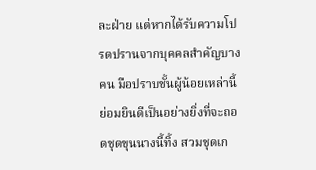ละฝ่าย แต่หากได้รับความโปรดปรานจากบุคคลสำคัญบางคน มือปราบชั้นผู้น้อยเหล่านี้ย่อมยินดีเป็นอย่างยิ่งที่จะถอดชุดขุนนางนี้ทิ้ง สวมชุดเก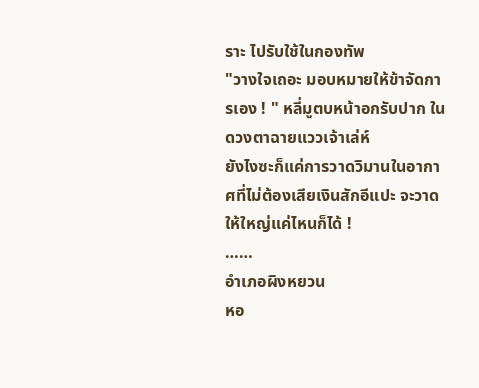ราะ ไปรับใช้ในกองทัพ
"วางใจเถอะ มอบหมายให้ข้าจัดการเอง ! " หลี่มูตบหน้าอกรับปาก ในดวงตาฉายแววเจ้าเล่ห์
ยังไงซะก็แค่การวาดวิมานในอากาศที่ไม่ต้องเสียเงินสักอีแปะ จะวาดให้ใหญ่แค่ไหนก็ได้ !
……
อำเภอผิงหยวน
หอ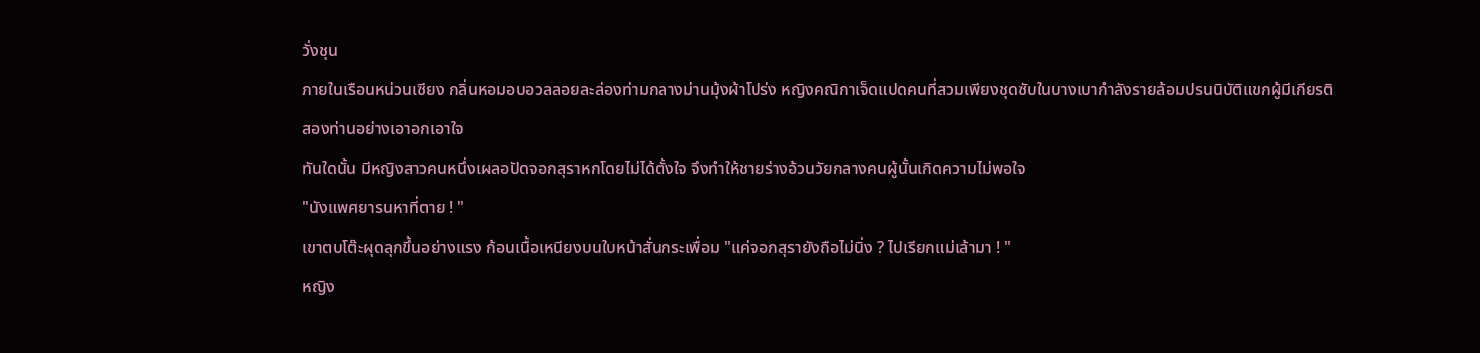วั่งชุน
ภายในเรือนหน่วนเซียง กลิ่นหอมอบอวลลอยละล่องท่ามกลางม่านมุ้งผ้าโปร่ง หญิงคณิกาเจ็ดแปดคนที่สวมเพียงชุดซับในบางเบากำลังรายล้อมปรนนิบัติแขกผู้มีเกียรติสองท่านอย่างเอาอกเอาใจ
ทันใดนั้น มีหญิงสาวคนหนึ่งเผลอปัดจอกสุราหกโดยไม่ได้ตั้งใจ จึงทำให้ชายร่างอ้วนวัยกลางคนผู้นั้นเกิดความไม่พอใจ
"นังแพศยารนหาที่ตาย ! "
เขาตบโต๊ะผุดลุกขึ้นอย่างแรง ก้อนเนื้อเหนียงบนใบหน้าสั่นกระเพื่อม "แค่จอกสุรายังถือไม่นิ่ง ? ไปเรียกแม่เล้ามา ! "
หญิง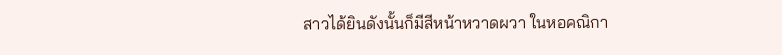สาวได้ยินดังนั้นก็มีสีหน้าหวาดผวา ในหอคณิกา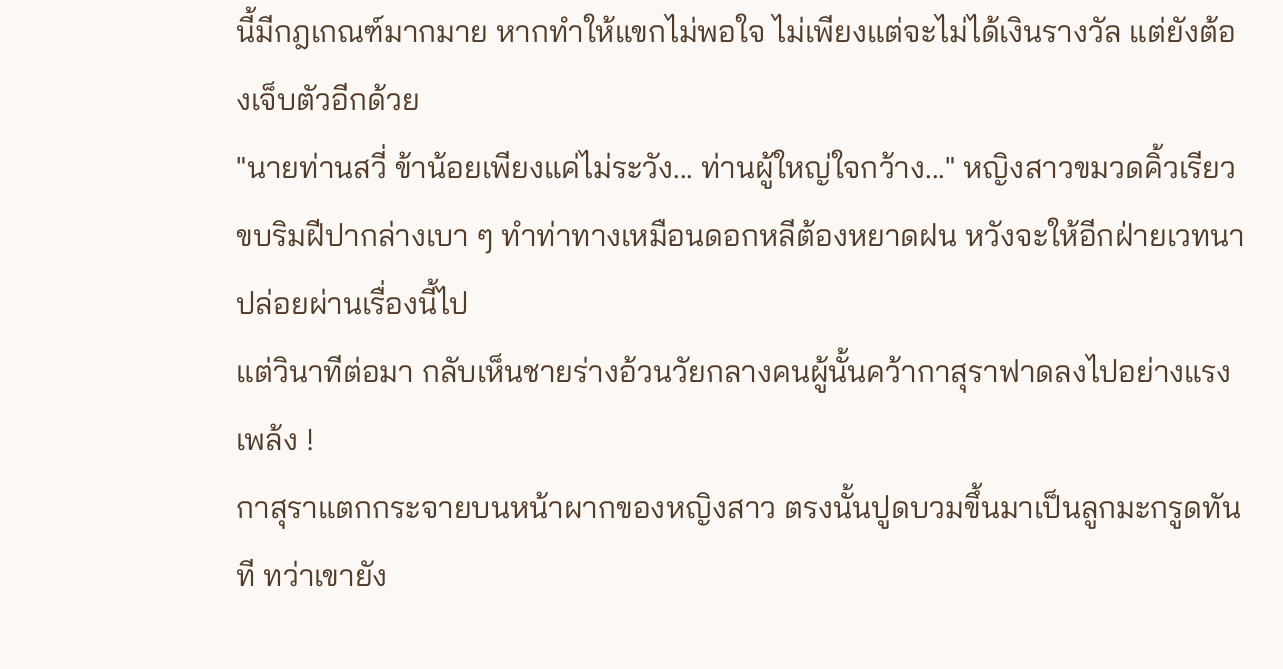นี้มีกฎเกณฑ์มากมาย หากทำให้แขกไม่พอใจ ไม่เพียงแต่จะไม่ได้เงินรางวัล แต่ยังต้องเจ็บตัวอีกด้วย
"นายท่านสวี่ ข้าน้อยเพียงแค่ไม่ระวัง... ท่านผู้ใหญ่ใจกว้าง..." หญิงสาวขมวดคิ้วเรียว ขบริมฝีปากล่างเบา ๆ ทำท่าทางเหมือนดอกหลีต้องหยาดฝน หวังจะให้อีกฝ่ายเวทนา ปล่อยผ่านเรื่องนี้ไป
แต่วินาทีต่อมา กลับเห็นชายร่างอ้วนวัยกลางคนผู้นั้นคว้ากาสุราฟาดลงไปอย่างแรง
เพล้ง !
กาสุราแตกกระจายบนหน้าผากของหญิงสาว ตรงนั้นปูดบวมขึ้นมาเป็นลูกมะกรูดทันที ทว่าเขายัง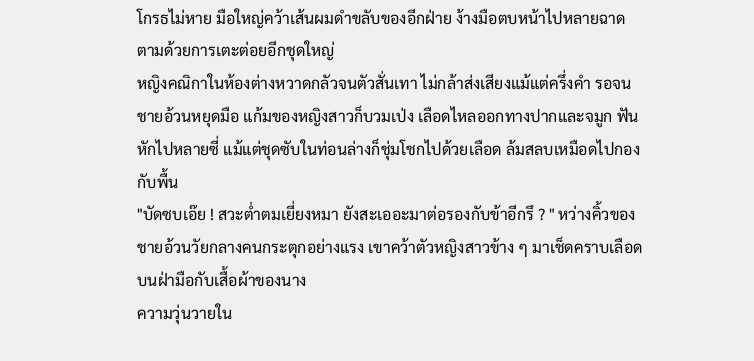โกรธไม่หาย มือใหญ่คว้าเส้นผมดำขลับของอีกฝ่าย ง้างมือตบหน้าไปหลายฉาด
ตามด้วยการเตะต่อยอีกชุดใหญ่
หญิงคณิกาในห้องต่างหวาดกลัวจนตัวสั่นเทา ไม่กล้าส่งเสียงแม้แต่ครึ่งคำ รอจนชายอ้วนหยุดมือ แก้มของหญิงสาวก็บวมเป่ง เลือดไหลออกทางปากและจมูก ฟันหักไปหลายซี่ แม้แต่ชุดซับในท่อนล่างก็ชุ่มโชกไปด้วยเลือด ล้มสลบเหมือดไปกองกับพื้น
"บัดซบเอ๊ย ! สวะต่ำตมเยี่ยงหมา ยังสะเออะมาต่อรองกับข้าอีกรึ ? " หว่างคิ้วของชายอ้วนวัยกลางคนกระตุกอย่างแรง เขาคว้าตัวหญิงสาวข้าง ๆ มาเช็ดคราบเลือดบนฝ่ามือกับเสื้อผ้าของนาง
ความวุ่นวายใน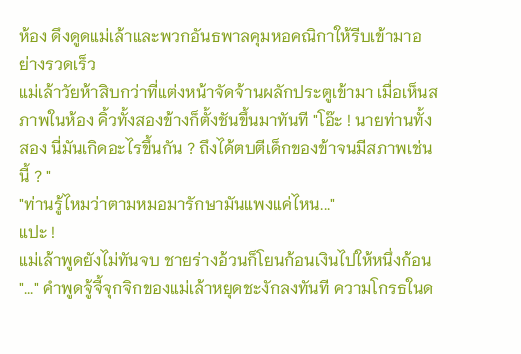ห้อง ดึงดูดแม่เล้าและพวกอันธพาลคุมหอคณิกาให้รีบเข้ามาอย่างรวดเร็ว
แม่เล้าวัยห้าสิบกว่าที่แต่งหน้าจัดจ้านผลักประตูเข้ามา เมื่อเห็นสภาพในห้อง คิ้วทั้งสองข้างก็ตั้งชันขึ้นมาทันที "โอ๊ะ ! นายท่านทั้งสอง นี่มันเกิดอะไรขึ้นกัน ? ถึงได้ตบตีเด็กของข้าจนมีสภาพเช่นนี้ ? "
"ท่านรู้ไหมว่าตามหมอมารักษามันแพงแค่ไหน..."
แปะ !
แม่เล้าพูดยังไม่ทันจบ ชายร่างอ้วนก็โยนก้อนเงินไปให้หนึ่งก้อน
"..." คำพูดจู้จี้จุกจิกของแม่เล้าหยุดชะงักลงทันที ความโกรธในด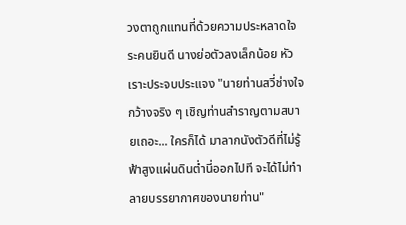วงตาถูกแทนที่ด้วยความประหลาดใจระคนยินดี นางย่อตัวลงเล็กน้อย หัวเราะประจบประแจง "นายท่านสวี่ช่างใจกว้างจริง ๆ เชิญท่านสำราญตามสบายเถอะ... ใครก็ได้ มาลากนังตัวดีที่ไม่รู้ฟ้าสูงแผ่นดินต่ำนี่ออกไปที จะได้ไม่ทำลายบรรยากาศของนายท่าน"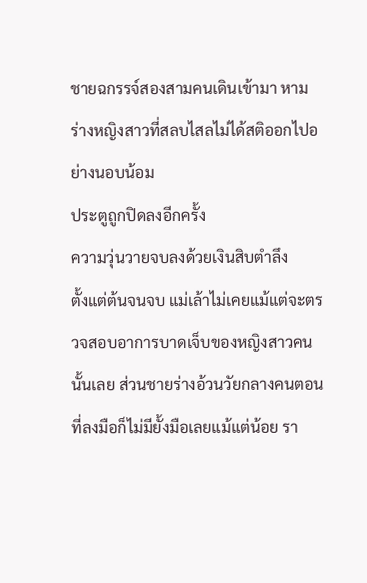ชายฉกรรจ์สองสามคนเดินเข้ามา หามร่างหญิงสาวที่สลบไสลไม่ได้สติออกไปอย่างนอบน้อม
ประตูถูกปิดลงอีกครั้ง
ความวุ่นวายจบลงด้วยเงินสิบตำลึง
ตั้งแต่ต้นจนจบ แม่เล้าไม่เคยแม้แต่จะตรวจสอบอาการบาดเจ็บของหญิงสาวคนนั้นเลย ส่วนชายร่างอ้วนวัยกลางคนตอนที่ลงมือก็ไม่มียั้งมือเลยแม้แต่น้อย รา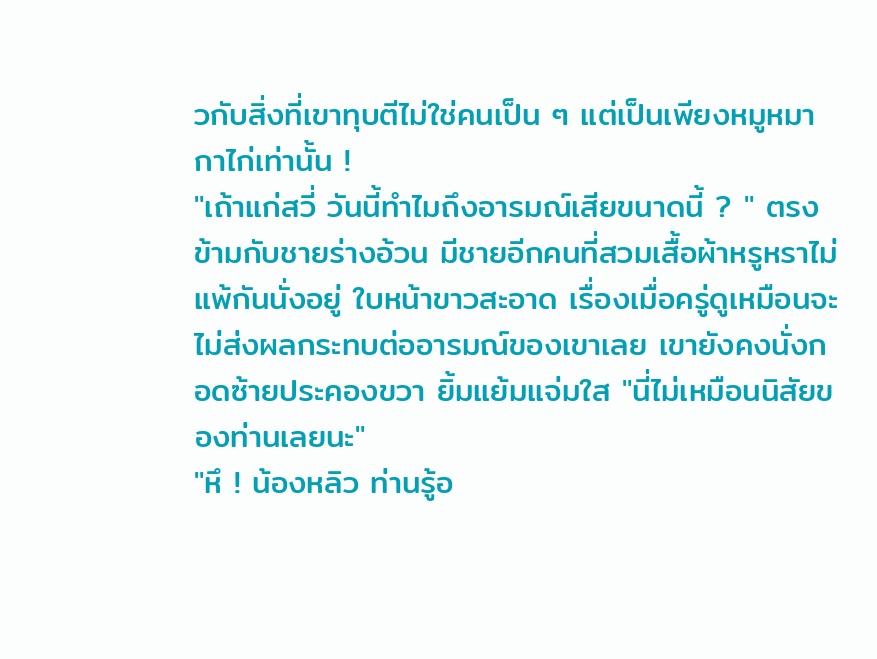วกับสิ่งที่เขาทุบตีไม่ใช่คนเป็น ๆ แต่เป็นเพียงหมูหมากาไก่เท่านั้น !
"เถ้าแก่สวี่ วันนี้ทำไมถึงอารมณ์เสียขนาดนี้ ? " ตรงข้ามกับชายร่างอ้วน มีชายอีกคนที่สวมเสื้อผ้าหรูหราไม่แพ้กันนั่งอยู่ ใบหน้าขาวสะอาด เรื่องเมื่อครู่ดูเหมือนจะไม่ส่งผลกระทบต่ออารมณ์ของเขาเลย เขายังคงนั่งกอดซ้ายประคองขวา ยิ้มแย้มแจ่มใส "นี่ไม่เหมือนนิสัยของท่านเลยนะ"
"หึ ! น้องหลิว ท่านรู้อ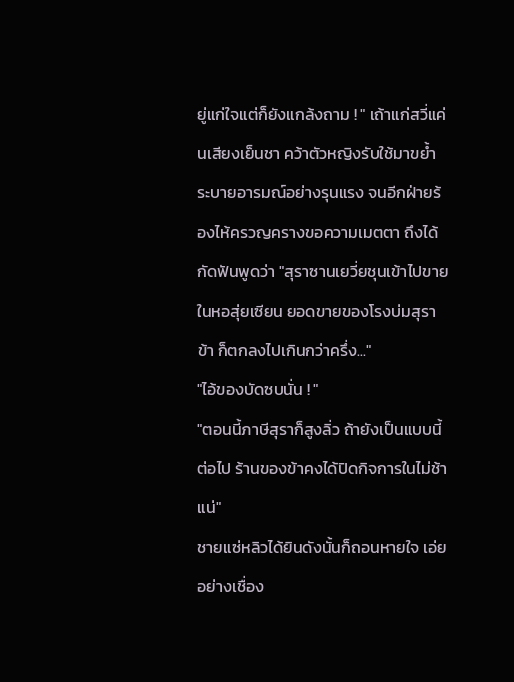ยู่แก่ใจแต่ก็ยังแกล้งถาม ! " เถ้าแก่สวี่แค่นเสียงเย็นชา คว้าตัวหญิงรับใช้มาขย้ำระบายอารมณ์อย่างรุนแรง จนอีกฝ่ายร้องไห้ครวญครางขอความเมตตา ถึงได้กัดฟันพูดว่า "สุราซานเยวี่ยชุนเข้าไปขายในหอสุ่ยเซียน ยอดขายของโรงบ่มสุราข้า ก็ตกลงไปเกินกว่าครึ่ง..."
"ไอ้ของบัดซบนั่น ! "
"ตอนนี้ภาษีสุราก็สูงลิ่ว ถ้ายังเป็นแบบนี้ต่อไป ร้านของข้าคงได้ปิดกิจการในไม่ช้าแน่"
ชายแซ่หลิวได้ยินดังนั้นก็ถอนหายใจ เอ่ยอย่างเชื่อง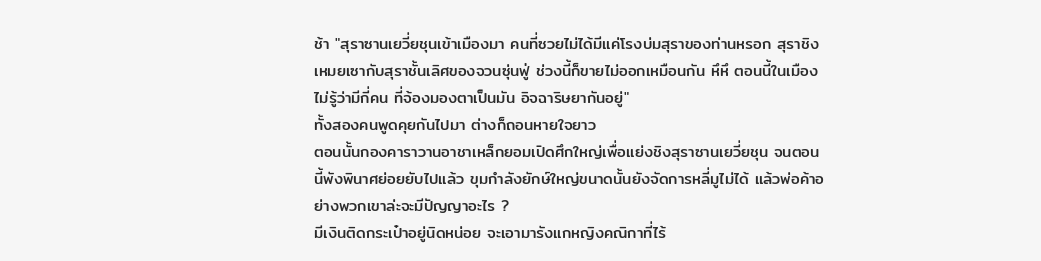ช้า "สุราซานเยวี่ยชุนเข้าเมืองมา คนที่ซวยไม่ได้มีแค่โรงบ่มสุราของท่านหรอก สุราชิงเหมยเซากับสุราชั้นเลิศของจวนซุ่นฟู่ ช่วงนี้ก็ขายไม่ออกเหมือนกัน หึหึ ตอนนี้ในเมืองไม่รู้ว่ามีกี่คน ที่จ้องมองตาเป็นมัน อิจฉาริษยากันอยู่"
ทั้งสองคนพูดคุยกันไปมา ต่างก็ถอนหายใจยาว
ตอนนั้นกองคาราวานอาชาเหล็กยอมเปิดศึกใหญ่เพื่อแย่งชิงสุราซานเยวี่ยชุน จนตอนนี้พังพินาศย่อยยับไปแล้ว ขุมกำลังยักษ์ใหญ่ขนาดนั้นยังจัดการหลี่มูไม่ได้ แล้วพ่อค้าอย่างพวกเขาล่ะจะมีปัญญาอะไร ?
มีเงินติดกระเป๋าอยู่นิดหน่อย จะเอามารังแกหญิงคณิกาที่ไร้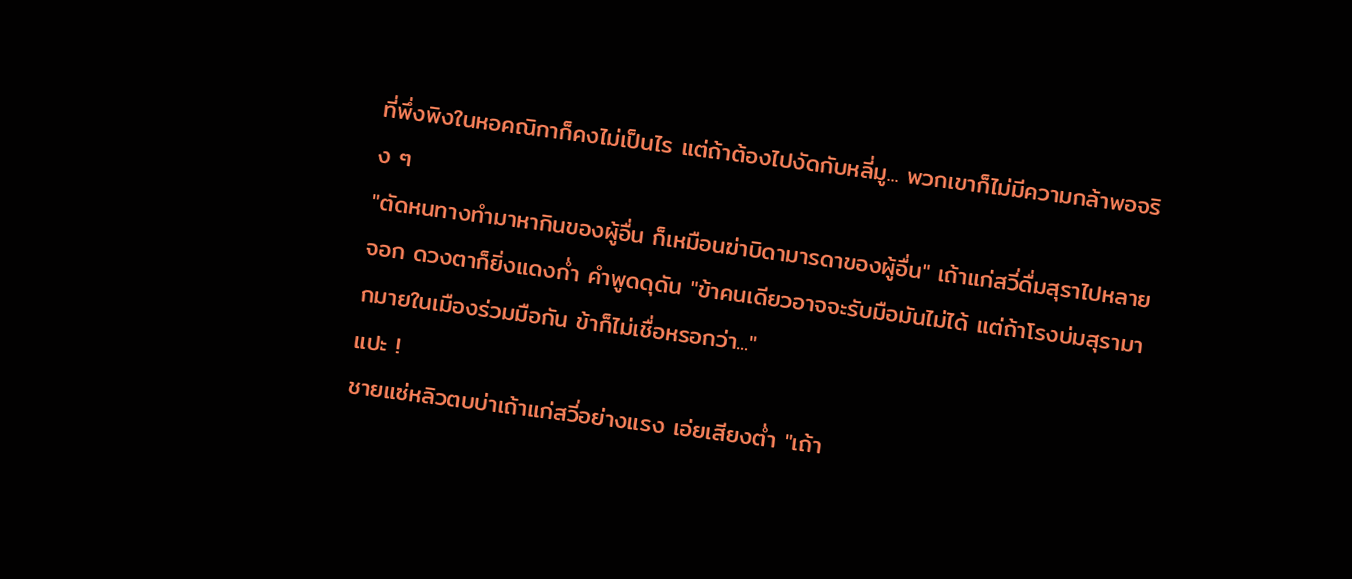ที่พึ่งพิงในหอคณิกาก็คงไม่เป็นไร แต่ถ้าต้องไปงัดกับหลี่มู... พวกเขาก็ไม่มีความกล้าพอจริง ๆ
"ตัดหนทางทำมาหากินของผู้อื่น ก็เหมือนฆ่าบิดามารดาของผู้อื่น" เถ้าแก่สวี่ดื่มสุราไปหลายจอก ดวงตาก็ยิ่งแดงก่ำ คำพูดดุดัน "ข้าคนเดียวอาจจะรับมือมันไม่ได้ แต่ถ้าโรงบ่มสุรามากมายในเมืองร่วมมือกัน ข้าก็ไม่เชื่อหรอกว่า..."
แปะ !
ชายแซ่หลิวตบบ่าเถ้าแก่สวี่อย่างแรง เอ่ยเสียงต่ำ "เถ้า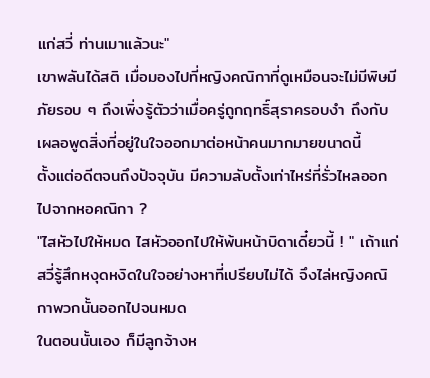แก่สวี่ ท่านเมาแล้วนะ"
เขาพลันได้สติ เมื่อมองไปที่หญิงคณิกาที่ดูเหมือนจะไม่มีพิษมีภัยรอบ ๆ ถึงเพิ่งรู้ตัวว่าเมื่อครู่ถูกฤทธิ์สุราครอบงำ ถึงกับเผลอพูดสิ่งที่อยู่ในใจออกมาต่อหน้าคนมากมายขนาดนี้
ตั้งแต่อดีตจนถึงปัจจุบัน มีความลับตั้งเท่าไหร่ที่รั่วไหลออกไปจากหอคณิกา ?
"ไสหัวไปให้หมด ไสหัวออกไปให้พ้นหน้าบิดาเดี๋ยวนี้ ! " เถ้าแก่สวี่รู้สึกหงุดหงิดในใจอย่างหาที่เปรียบไม่ได้ จึงไล่หญิงคณิกาพวกนั้นออกไปจนหมด
ในตอนนั้นเอง ก็มีลูกจ้างห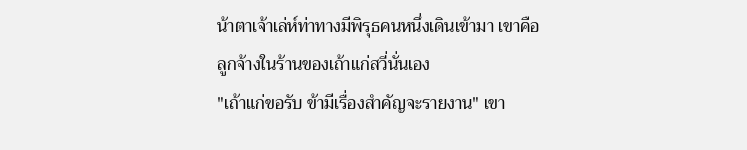น้าตาเจ้าเล่ห์ท่าทางมีพิรุธคนหนึ่งเดินเข้ามา เขาคือลูกจ้างในร้านของเถ้าแก่สวี่นั่นเอง
"เถ้าแก่ขอรับ ข้ามีเรื่องสำคัญจะรายงาน" เขา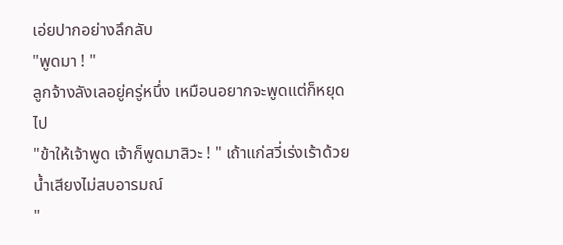เอ่ยปากอย่างลึกลับ
"พูดมา ! "
ลูกจ้างลังเลอยู่ครู่หนึ่ง เหมือนอยากจะพูดแต่ก็หยุดไป
"ข้าให้เจ้าพูด เจ้าก็พูดมาสิวะ ! " เถ้าแก่สวี่เร่งเร้าด้วยน้ำเสียงไม่สบอารมณ์
"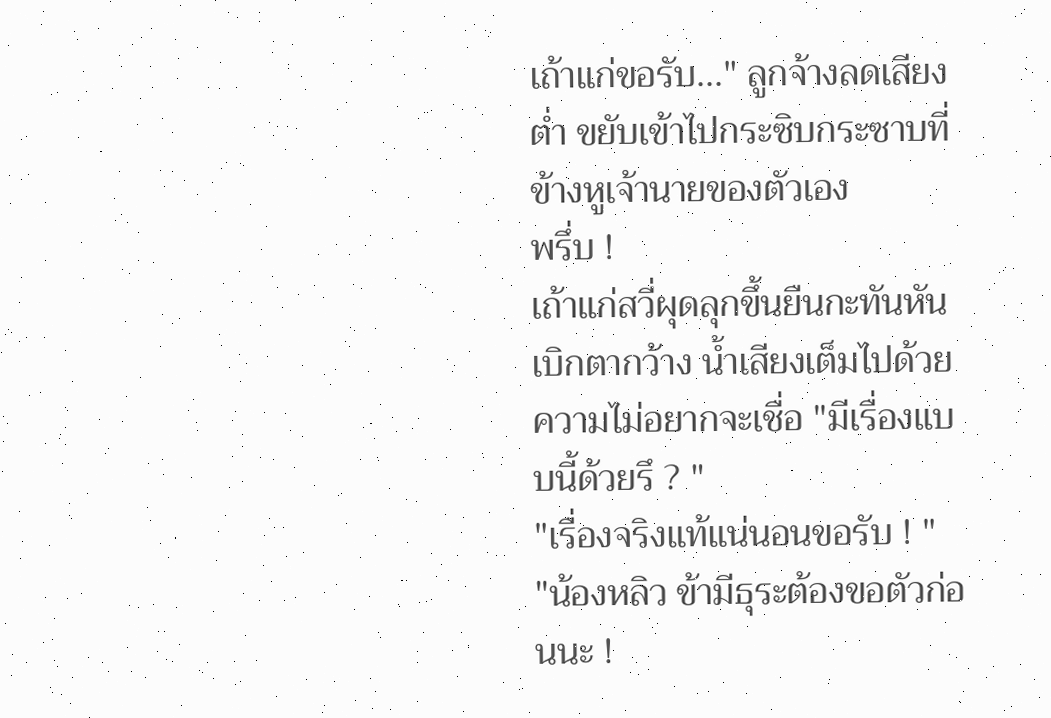เถ้าแก่ขอรับ..." ลูกจ้างลดเสียงต่ำ ขยับเข้าไปกระซิบกระซาบที่ข้างหูเจ้านายของตัวเอง
พรึ่บ !
เถ้าแก่สวี่ผุดลุกขึ้นยืนกะทันหัน เบิกตากว้าง น้ำเสียงเต็มไปด้วยความไม่อยากจะเชื่อ "มีเรื่องแบบนี้ด้วยรึ ? "
"เรื่องจริงแท้แน่นอนขอรับ ! "
"น้องหลิว ข้ามีธุระต้องขอตัวก่อนนะ !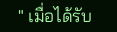" เมื่อได้รับ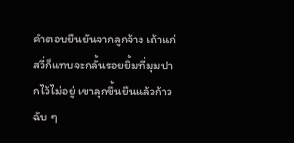คำตอบยืนยันจากลูกจ้าง เถ้าแก่สวี่ก็แทบจะกลั้นรอยยิ้มที่มุมปากไว้ไม่อยู่ เขาลุกขึ้นยืนแล้วก้าวฉับ ๆ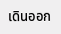เดินออก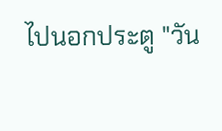ไปนอกประตู "วัน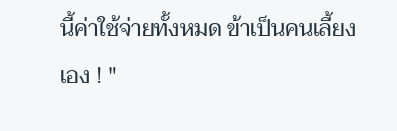นี้ค่าใช้จ่ายทั้งหมด ข้าเป็นคนเลี้ยงเอง ! "